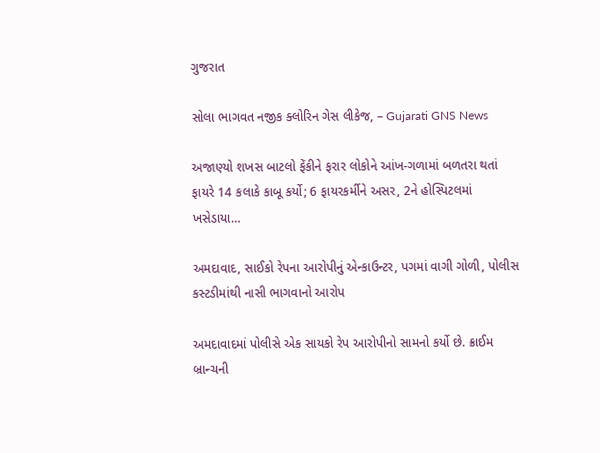ગુજરાત

સોલા ભાગવત નજીક ક્લોરિન ગેસ લીકેજ, – Gujarati GNS News

અજાણ્યો શખસ બાટલો ફેંકીને ફરાર લોકોને આંખ-ગળામાં બળતરા થતાં ફાયરે 14 કલાકે કાબૂ કર્યો; 6 ફાયરકર્મીને અસર, 2ને હોસ્પિટલમાં ખસેડાયા…

અમદાવાદ, સાઈકો રેપના આરોપીનું એન્કાઉન્ટર, પગમાં વાગી ગોળી, પોલીસ કસ્ટડીમાંથી નાસી ભાગવાનો આરોપ

અમદાવાદમાં પોલીસે એક સાયકો રેપ આરોપીનો સામનો કર્યો છે. ક્રાઈમ બ્રાન્ચની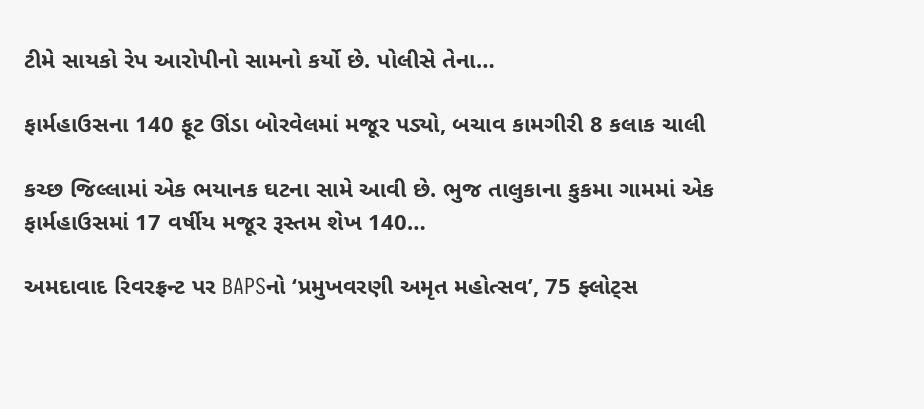ટીમે સાયકો રેપ આરોપીનો સામનો કર્યો છે. પોલીસે તેના…

ફાર્મહાઉસના 140 ફૂટ ઊંડા બોરવેલમાં મજૂર પડ્યો, બચાવ કામગીરી 8 કલાક ચાલી

કચ્છ જિલ્લામાં એક ભયાનક ઘટના સામે આવી છે. ભુજ તાલુકાના કુકમા ગામમાં એક ફાર્મહાઉસમાં 17 વર્ષીય મજૂર રૂસ્તમ શેખ 140…

અમદાવાદ રિવરફ્રન્ટ પર BAPSનો ‘પ્રમુખવરણી અમૃત મહોત્સવ’, 75 ફ્લોટ્સ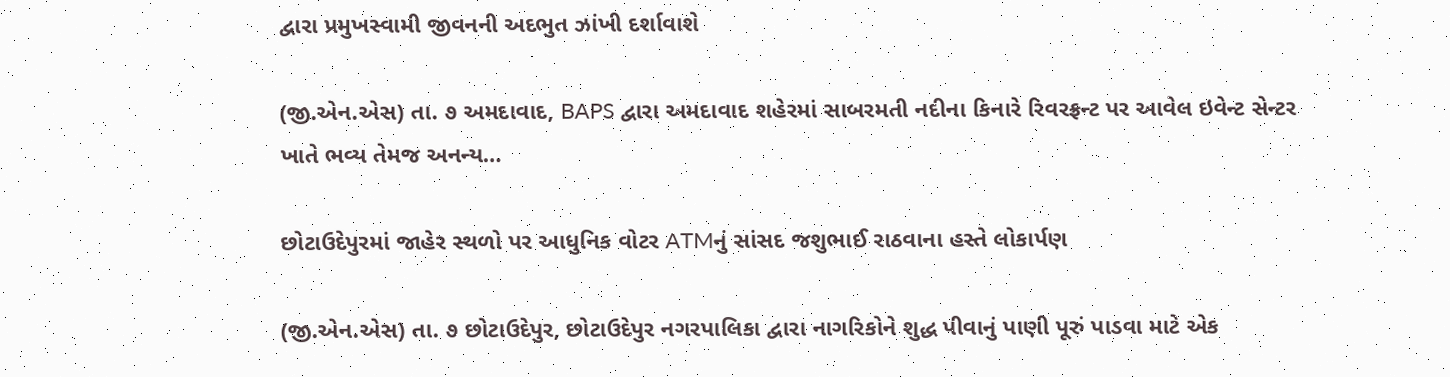દ્વારા પ્રમુખસ્વામી જીવનની અદભુત ઝાંખી દર્શાવાશે

(જી.એન.એસ) તા. ૭ અમદાવાદ, BAPS દ્વારા અમદાવાદ શહેરમાં સાબરમતી નદીના કિનારે રિવરફ્રન્ટ પર આવેલ ઇવેન્ટ સેન્ટર ખાતે ભવ્ય તેમજ અનન્ય…

છોટાઉદેપુરમાં જાહેર સ્થળો પર આધુનિક વોટર ATMનું સાંસદ જશુભાઈ રાઠવાના હસ્તે લોકાર્પણ

(જી.એન.એસ) તા. ૭ છોટાઉદેપુર, છોટાઉદેપુર નગરપાલિકા દ્વારા નાગરિકોને શુદ્ધ પીવાનું પાણી પૂરું પાડવા માટે એક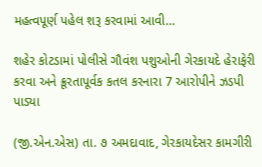મહત્વપૂર્ણ પહેલ શરૂ કરવામાં આવી…

શહેર કોટડામાં પોલીસે ગૌવંશ પશુઓની ગેરકાયદે હેરાફેરી કરવા અને ક્રૂરતાપૂર્વક કતલ કરનારા 7 આરોપીને ઝડપી પાડ્યા

(જી.એન.એસ) તા. ૭ અમદાવાદ, ગેરકાયદેસર કામગીરી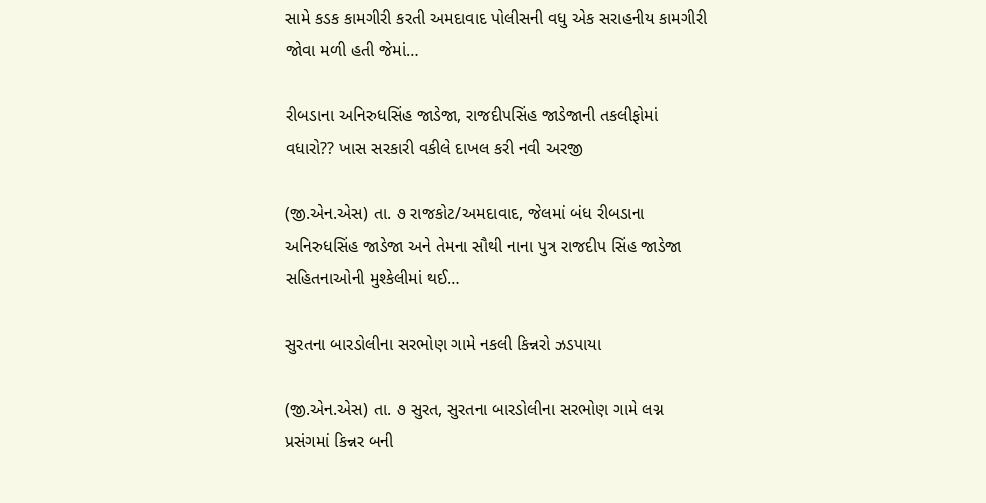સામે કડક કામગીરી કરતી અમદાવાદ પોલીસની વધુ એક સરાહનીય કામગીરી જોવા મળી હતી જેમાં…

રીબડાના અનિરુધસિંહ જાડેજા, રાજદીપસિંહ જાડેજાની તકલીફોમાં વધારો?? ખાસ સરકારી વકીલે દાખલ કરી નવી અરજી

(જી.એન.એસ) તા. ૭ રાજકોટ/અમદાવાદ, જેલમાં બંધ રીબડાના અનિરુધસિંહ જાડેજા અને તેમના સૌથી નાના પુત્ર રાજદીપ સિંહ જાડેજા સહિતનાઓની મુશ્કેલીમાં થઈ…

સુરતના બારડોલીના સરભોણ ગામે નકલી કિન્નરો ઝડપાયા

(જી.એન.એસ) તા. ૭ સુરત, સુરતના બારડોલીના સરભોણ ગામે લગ્ન પ્રસંગમાં કિન્નર બની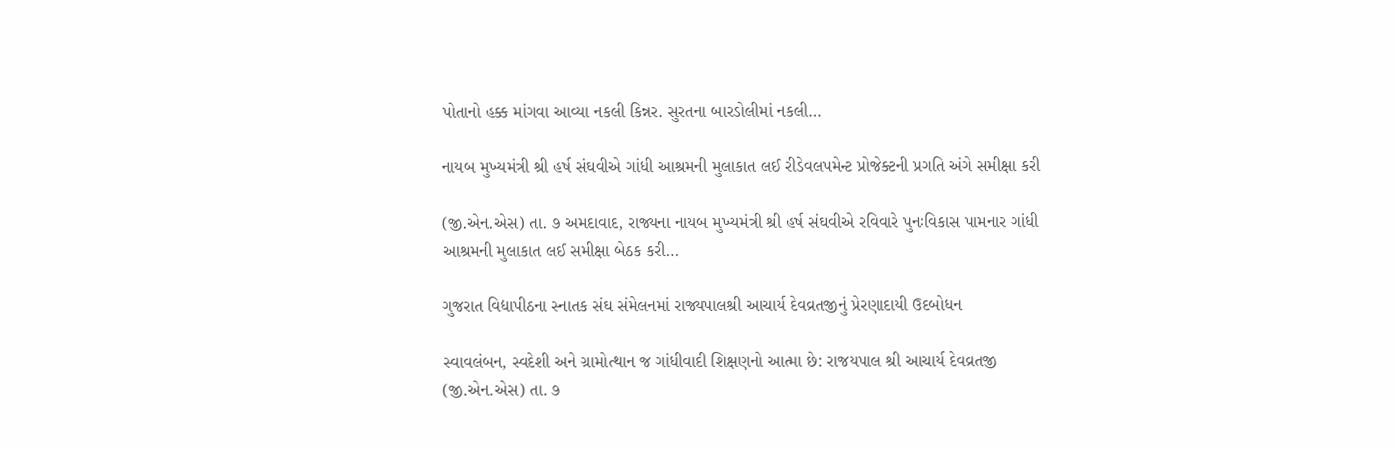પોતાનો હક્ક માંગવા આવ્યા નકલી કિન્નર. સુરતના બારડોલીમાં નકલી…

નાયબ મુખ્યમંત્રી શ્રી હર્ષ સંઘવીએ ગાંધી આશ્રમની મુલાકાત લઈ રીડેવલપમેન્ટ પ્રોજેક્ટની પ્રગતિ અંગે સમીક્ષા કરી

(જી.એન.એસ) તા. ૭ અમદાવાદ, રાજ્યના નાયબ મુખ્યમંત્રી શ્રી હર્ષ સંઘવીએ રવિવારે પુનઃવિકાસ પામનાર ગાંધી આશ્રમની મુલાકાત લઈ સમીક્ષા બેઠક કરી…

ગુજરાત વિદ્યાપીઠના સ્નાતક સંઘ સંમેલનમાં રાજ્યપાલશ્રી આચાર્ય દેવવ્રતજીનું પ્રેરણાદાયી ઉદબોધન

સ્વાવલંબન, સ્વદેશી અને ગ્રામોત્થાન જ ગાંધીવાદી શિક્ષણનો આત્મા છે: રાજયપાલ શ્રી આચાર્ય દેવવ્રતજી (જી.એન.એસ) તા. ૭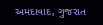અમદાવાદ, ગુજરાત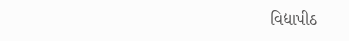વિદ્યાપીઠ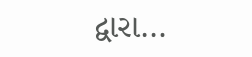દ્વારા…